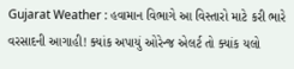Gujarat Weather : હવામાન વિભાગે આ વિસ્તારો માટે કરી ભારે વરસાદની આગાહી! ક્યાંક અપાયું ઓરેન્જ એલર્ટ તો ક્યાંક યલો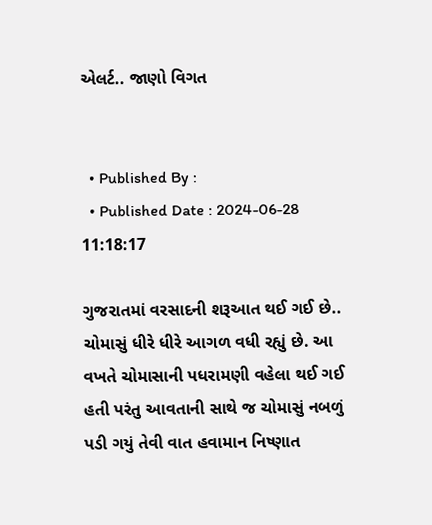એલર્ટ.. જાણો વિગત


  • Published By :
  • Published Date : 2024-06-28 11:18:17

ગુજરાતમાં વરસાદની શરૂઆત થઈ ગઈ છે.. ચોમાસું ધીરે ધીરે આગળ વધી રહ્યું છે. આ વખતે ચોમાસાની પધરામણી વહેલા થઈ ગઈ હતી પરંતુ આવતાની સાથે જ ચોમાસું નબળું પડી ગયું તેવી વાત હવામાન નિષ્ણાત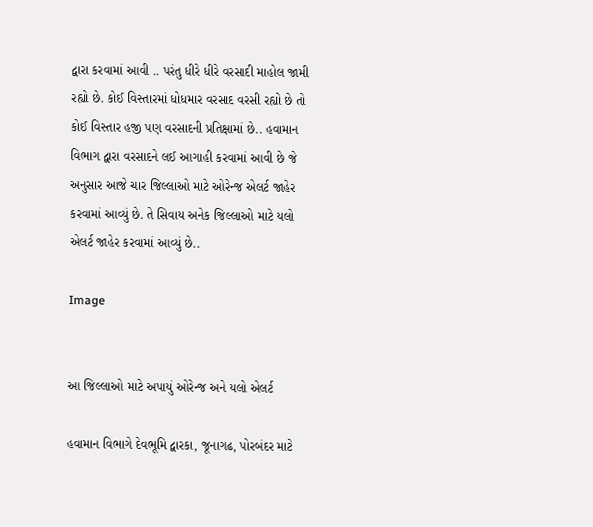દ્વારા કરવામાં આવી .. પરંતુ ધીરે ધીરે વરસાદી માહોલ જામી રહ્યો છે. કોઈ વિસ્તારમાં ધોધમાર વરસાદ વરસી રહ્યો છે તો કોઈ વિસ્તાર હજી પણ વરસાદની પ્રતિક્ષામાં છે.. હવામાન વિભાગ દ્વારા વરસાદને લઈ આગાહી કરવામાં આવી છે જે અનુસાર આજે ચાર જિલ્લાઓ માટે ઓરેન્જ એલર્ટ જાહેર કરવામાં આવ્યું છે. તે સિવાય અનેક જિલ્લાઓ માટે યલો એલર્ટ જાહેર કરવામાં આવ્યું છે..

Image


આ જિલ્લાઓ માટે અપાયું ઓરેન્જ અને યલો એલર્ટ

હવામાન વિભાગે દેવભૂમિ દ્વારકા, જૂનાગઢ, પોરબંદર માટે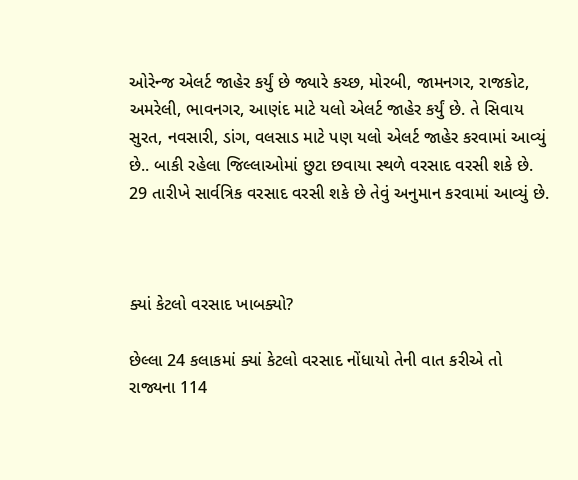ઓરેન્જ એલર્ટ જાહેર કર્યું છે જ્યારે કચ્છ, મોરબી, જામનગર, રાજકોટ, અમરેલી, ભાવનગર, આણંદ માટે યલો એલર્ટ જાહેર કર્યું છે. તે સિવાય સુરત, નવસારી, ડાંગ, વલસાડ માટે પણ યલો એલર્ટ જાહેર કરવામાં આવ્યું છે.. બાકી રહેલા જિલ્લાઓમાં છુટા છવાયા સ્થળે વરસાદ વરસી શકે છે. 29 તારીખે સાર્વત્રિક વરસાદ વરસી શકે છે તેવું અનુમાન કરવામાં આવ્યું છે.



ક્યાં કેટલો વરસાદ ખાબક્યો?

છેલ્લા 24 કલાકમાં ક્યાં કેટલો વરસાદ નોંધાયો તેની વાત કરીએ તો રાજ્યના 114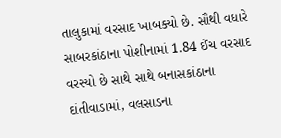તાલુકામાં વરસાદ ખાબક્યો છે. સૌથી વધારે સાબરકાંઠાના પોશીનામાં 1.84 ઈંચ વરસાદ વરસ્યો છે સાથે સાથે બનાસકાંઠાના દાંતીવાડામાં, વલસાડના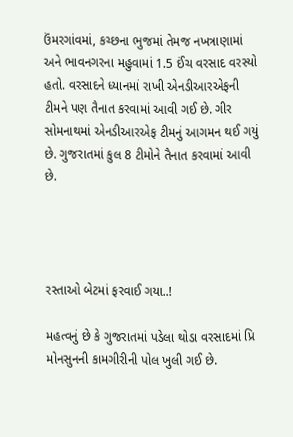ઉંમરગાંવમાં, કચ્છના ભુજમાં તેમજ નખત્રાણામાં અને ભાવનગરના મહુવામાં 1.5 ઈંચ વરસાદ વરસ્યો હતો. વરસાદને ધ્યાનમાં રાખી એનડીઆરએફની ટીમને પણ તૈનાત કરવામાં આવી ગઈ છે. ગીર સોમનાથમાં એનડીઆરએફ ટીમનું આગમન થઈ ગયું છે. ગુજરાતમાં કુલ 8 ટીમોને તૈનાત કરવામાં આવી છે.




રસ્તાઓ બેટમાં ફરવાઈ ગયા..!

મહત્વનું છે કે ગુજરાતમાં પડેલા થોડા વરસાદમાં પ્રિ મોનસુનની કામગીરીની પોલ ખુલી ગઈ છે.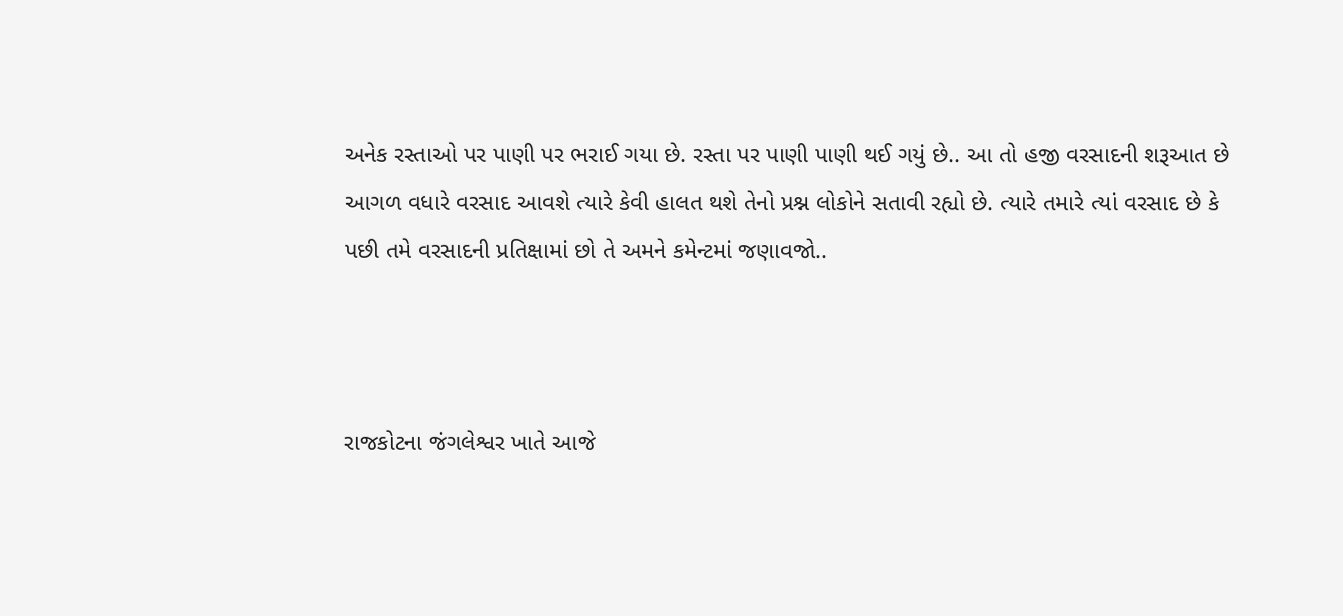અનેક રસ્તાઓ પર પાણી પર ભરાઈ ગયા છે. રસ્તા પર પાણી પાણી થઈ ગયું છે.. આ તો હજી વરસાદની શરૂઆત છે આગળ વધારે વરસાદ આવશે ત્યારે કેવી હાલત થશે તેનો પ્રશ્ન લોકોને સતાવી રહ્યો છે. ત્યારે તમારે ત્યાં વરસાદ છે કે પછી તમે વરસાદની પ્રતિક્ષામાં છો તે અમને કમેન્ટમાં જણાવજો..



રાજકોટના જંગલેશ્વર ખાતે આજે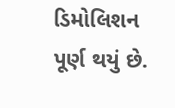ડિમોલિશન પૂર્ણ થયું છે.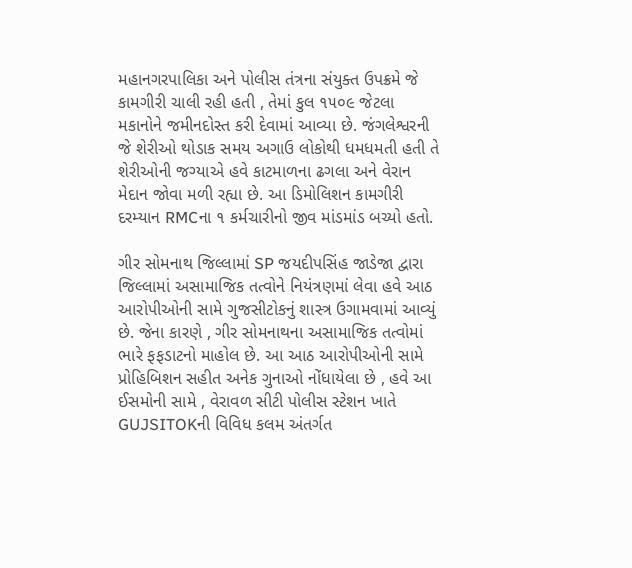મહાનગરપાલિકા અને પોલીસ તંત્રના સંયુક્ત ઉપક્રમે જે કામગીરી ચાલી રહી હતી , તેમાં કુલ ૧૫૦૯ જેટલા મકાનોને જમીનદોસ્ત કરી દેવામાં આવ્યા છે. જંગલેશ્વરની જે શેરીઓ થોડાક સમય અગાઉ લોકોથી ધમધમતી હતી તે શેરીઓની જગ્યાએ હવે કાટમાળના ઢગલા અને વેરાન મેદાન જોવા મળી રહ્યા છે. આ ડિમોલિશન કામગીરી દરમ્યાન RMCના ૧ કર્મચારીનો જીવ માંડમાંડ બચ્યો હતો.

ગીર સોમનાથ જિલ્લામાં SP જયદીપસિંહ જાડેજા દ્વારા જિલ્લામાં અસામાજિક તત્વોને નિયંત્રણમાં લેવા હવે આઠ આરોપીઓની સામે ગુજસીટોકનું શાસ્ત્ર ઉગામવામાં આવ્યું છે. જેના કારણે , ગીર સોમનાથના અસામાજિક તત્વોમાં ભારે ફફડાટનો માહોલ છે. આ આઠ આરોપીઓની સામે પ્રોહિબિશન સહીત અનેક ગુનાઓ નોંધાયેલા છે , હવે આ ઈસમોની સામે , વેરાવળ સીટી પોલીસ સ્ટેશન ખાતે GUJSITOKની વિવિધ કલમ અંતર્ગત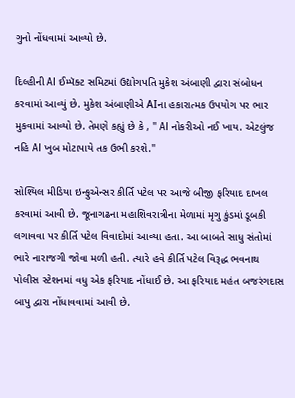ગુનો નોંધવામાં આવ્યો છે.

દિલ્હીની AI ઈમ્પૅક્ટ સમિટમાં ઉદ્યોગપતિ મુકેશ અંબાણી દ્વારા સંબોધન કરવામાં આવ્યું છે. મુકેશ અંબાણીએ AIના હકારાત્મક ઉપયોગ પર ભાર મુકવામાં આવ્યો છે. તેમણે કહ્યું છે કે , " AI નોકરીઓ નઈ ખાય. એટલુંજ નહિ AI ખુબ મોટાપાયે તક ઉભી કરશે."

સોશ્યિલ મીડિયા ઇન્ફુએન્સર કીર્તિ પટેલ પર આજે બીજી ફરિયાદ દાખલ કરવામાં આવી છે. જૂનાગઢના મહાશિવરાત્રીના મેળામાં મૃગુ કુંડમાં ડૂબકી લગાવવા પર કીર્તિ પટેલ વિવાદોમાં આવ્યા હતા. આ બાબતે સાધુ સંતોમાં ભારે નારાજગી જોવા મળી હતી. ત્યારે હવે કીર્તિ પટેલ વિરૂદ્ધ ભવનાથ પોલીસ સ્ટેશનમાં વધુ એક ફરિયાદ નોંધાઈ છે. આ ફરિયાદ મહંત બજરંગદાસ બાપુ દ્વારા નોંધાવવામાં આવી છે.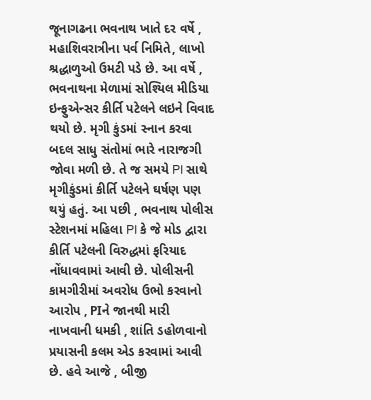જૂનાગઢના ભવનાથ ખાતે દર વર્ષે , મહાશિવરાત્રીના પર્વ નિમિતે, લાખો શ્રદ્ધાળુઓ ઉમટી પડે છે. આ વર્ષે , ભવનાથના મેળામાં સોશ્યિલ મીડિયા ઇન્ફુએન્સર કીર્તિ પટેલને લઇને વિવાદ થયો છે. મૃગી કુંડમાં સ્નાન કરવા બદલ સાધુ સંતોમાં ભારે નારાજગી જોવા મળી છે. તે જ સમયે PI સાથે મૃગીકુંડમાં કીર્તિ પટેલને ઘર્ષણ પણ થયું હતું. આ પછી , ભવનાથ પોલીસ સ્ટેશનમાં મહિલા PI કે જે મોડ દ્વારા કીર્તિ પટેલની વિરુદ્ધમાં ફરિયાદ નોંધાવવામાં આવી છે. પોલીસની કામગીરીમાં અવરોધ ઉભો કરવાનો આરોપ , PIને જાનથી મારી નાખવાની ધમકી , શાંતિ ડહોળવાનો પ્રયાસની કલમ એડ કરવામાં આવી છે. હવે આજે , બીજી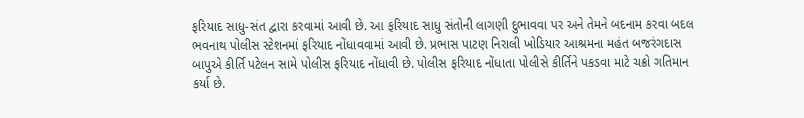ફરિયાદ સાધુ-સંત દ્વારા કરવામાં આવી છે. આ ફરિયાદ સાધુ સંતોની લાગણી દુભાવવા પર અને તેમને બદનામ કરવા બદલ ભવનાથ પોલીસ સ્ટેશનમાં ફરિયાદ નોંધાવવામાં આવી છે. પ્રભાસ પાટણ નિરાલી ખોડિયાર આશ્રમના મહંત બજરંગદાસ બાપુએ કીર્તિ પટેલન સામે પોલીસ ફરિયાદ નોંધાવી છે. પોલીસ ફરિયાદ નોંધાતા પોલીસે કીર્તિને પકડવા માટે ચક્રો ગતિમાન કર્યા છે.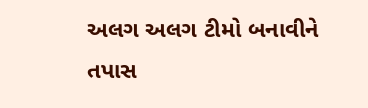અલગ અલગ ટીમો બનાવીને તપાસ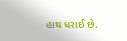હાથ ધરાઈ છે.